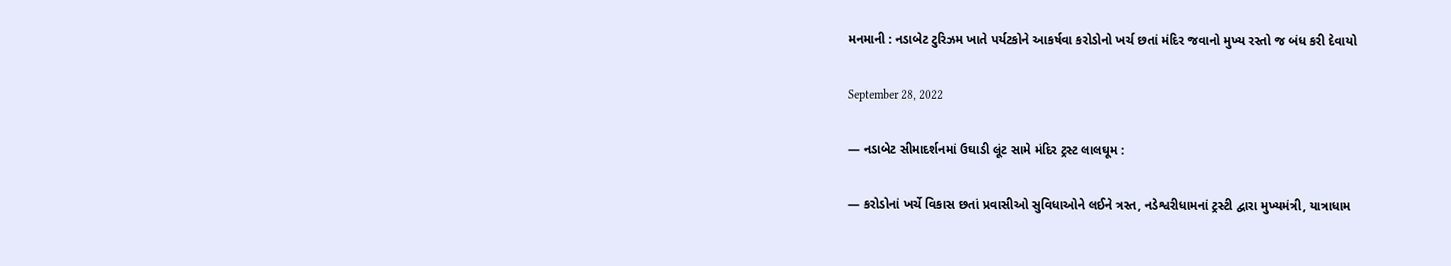મનમાની : નડાબેટ ટુરિઝમ ખાતે પર્યટકોને આકર્ષવા કરોડોનો ખર્ચ છતાં મંદિર જવાનો મુખ્ય રસ્તો જ બંધ કરી દેવાયો

September 28, 2022

— નડાબેટ સીમાદર્શનમાં ઉઘાડી લૂંટ સામે મંદિર ટ્રસ્ટ લાલઘૂમ :

— કરોડોનાં ખર્ચે વિકાસ છતાં પ્રવાસીઓ સુવિધાઓને લઈને ત્રસ્ત, નડેશ્વરીધામનાં ટ્રસ્ટી દ્વારા મુખ્યમંત્રી, યાત્રાધામ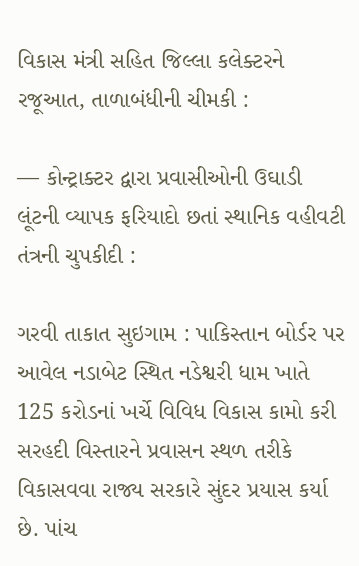વિકાસ મંત્રી સહિત જિલ્લા કલેક્ટરને રજૂઆત, તાળાબંધીની ચીમકી :

— કોન્ટ્રાક્ટર દ્વારા પ્રવાસીઓની ઉઘાડી લૂંટની વ્યાપક ફરિયાદો છતાં સ્થાનિક વહીવટી તંત્રની ચુપકીદી :

ગરવી તાકાત સુઇગામ : પાકિસ્તાન બોર્ડર પર આવેલ નડાબેટ સ્થિત નડેશ્વરી ધામ ખાતે 125 કરોડનાં ખર્ચે વિવિધ વિકાસ કામો કરી સરહદી વિસ્તારને પ્રવાસન સ્થળ તરીકે વિકાસવવા રાજ્ય સરકારે સુંદર પ્રયાસ કર્યા છે. પાંચ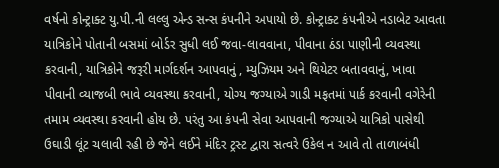વર્ષનો કોન્ટ્રાક્ટ યુ.પી.ની લલ્લુ એન્ડ સન્સ કંપનીને અપાયો છે. કોન્ટ્રાક્ટ કંપનીએ નડાબેટ આવતા યાત્રિકોને પોતાની બસમાં બોર્ડર સુધી લઈ જવા-લાવવાના, પીવાના ઠંડા પાણીની વ્યવસ્થા કરવાની, યાત્રિકોને જરૂરી માર્ગદર્શન આપવાનું , મ્યુઝિયમ અને થિયેટર બતાવવાનું, ખાવા પીવાની વ્યાજબી ભાવે વ્યવસ્થા કરવાની, યોગ્ય જગ્યાએ ગાડી મફતમાં પાર્ક કરવાની વગેરેની તમામ વ્યવસ્થા કરવાની હોય છે. પરંતુ આ કંપની સેવા આપવાની જગ્યાએ યાત્રિકો પાસેથી ઉઘાડી લૂંટ ચલાવી રહી છે જેને લઈને મંદિર ટ્રસ્ટ દ્વારા સત્વરે ઉકેલ ન આવે તો તાળાબંધી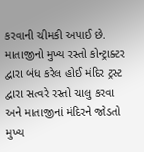કરવાની ચીમકી અપાઈ છે.
માતાજીનો મુખ્ય રસ્તો કોન્ટ્રાક્ટર દ્વારા બંધ કરેલ હોઈ મંદિર ટ્રસ્ટ દ્વારા સત્વરે રસ્તો ચાલુ કરવા અને માતાજીનાં મંદિરને જોડતો મુખ્ય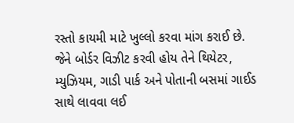રસ્તો કાયમી માટે ખુલ્લો કરવા માંગ કરાઈ છે. જેને બોર્ડર વિઝીટ કરવી હોય તેને થિયેટર, મ્યુઝિયમ, ગાડી પાર્ક અને પોતાની બસમાં ગાઈડ સાથે લાવવા લઈ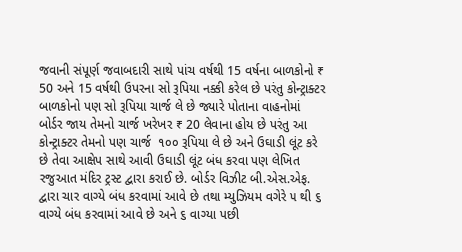જવાની સંપૂર્ણ જવાબદારી સાથે પાંચ વર્ષથી 15 વર્ષના બાળકોનો ₹ 50 અને 15 વર્ષથી ઉપરના સો રૂપિયા નક્કી કરેલ છે પરંતુ કોન્ટ્રાક્ટર બાળકોનો પણ સો રૂપિયા ચાર્જ લે છે જ્યારે પોતાના વાહનોમાં બોર્ડર જાય તેમનો ચાર્જ ખરેખર ₹ 20 લેવાના હોય છે પરંતુ આ કોન્ટ્રાક્ટર તેમનો પણ ચાર્જ  ૧૦૦ રૂપિયા લે છે અને ઉઘાડી લૂંટ કરે છે તેવા આક્ષેપ સાથે આવી ઉઘાડી લૂંટ બંધ કરવા પણ લેખિત રજુઆત મંદિર ટ્રસ્ટ દ્વારા કરાઈ છે. બોર્ડર વિઝીટ બી.એસ.એફ. દ્વારા ચાર વાગ્યે બંધ કરવામાં આવે છે તથા મ્યુઝિયમ વગેરે ૫ થી ૬ વાગ્યે બંધ કરવામાં આવે છે અને ૬ વાગ્યા પછી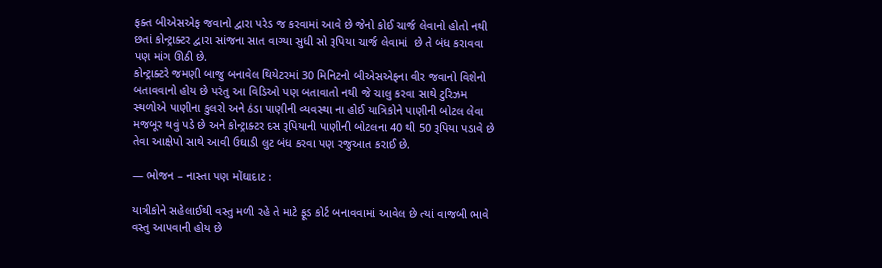ફક્ત બીએસએફ જવાનો દ્વારા પરેડ જ કરવામાં આવે છે જેનો કોઈ ચાર્જ લેવાનો હોતો નથી છતાં કોન્ટ્રાક્ટર દ્વારા સાંજના સાત વાગ્યા સુધી સો રૂપિયા ચાર્જ લેવામાં  છે તે બંધ કરાવવા પણ માંગ ઊઠી છે.
કોન્ટ્રાક્ટરે જમણી બાજુ બનાવેલ થિયેટરમાં 30 મિનિટનો બીએસએફના વીર જવાનો વિશેનો બતાવવાનો હોય છે પરંતુ આ વિડિઓ પણ બતાવાતો નથી જે ચાલુ કરવા સાથે ટુરિઝમ સ્થળોએ પાણીના કુલરો અને ઠંડા પાણીની વ્યવસ્થા ના હોઈ યાત્રિકોને પાણીની બોટલ લેવા મજબૂર થવું પડે છે અને કોન્ટ્રાક્ટર દસ રૂપિયાની પાણીની બોટલના 40 થી 50 રૂપિયા પડાવે છે તેવા આક્ષેપો સાથે આવી ઉઘાડી લુટ બંધ કરવા પણ રજુઆત કરાઈ છે.

— ભોજન – નાસ્તા પણ મોંઘાદાટ :

યાત્રીકોને સહેલાઈથી વસ્તુ મળી રહે તે માટે ફૂડ કોર્ટ બનાવવામાં આવેલ છે ત્યાં વાજબી ભાવે વસ્તુ આપવાની હોય છે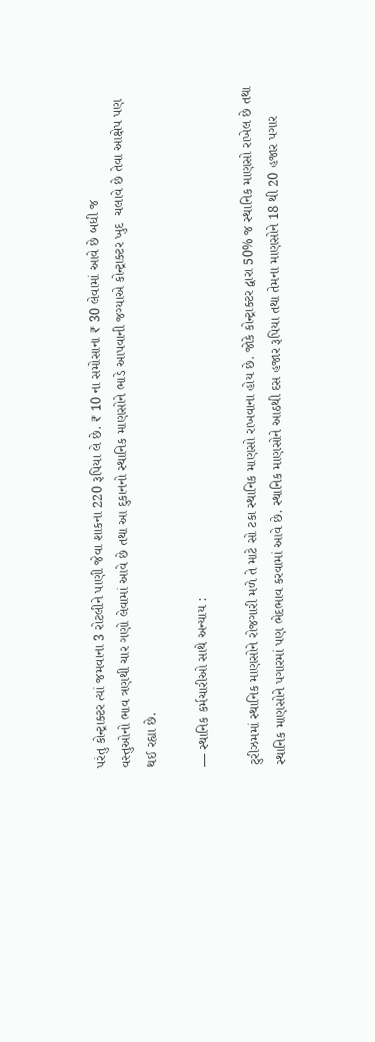પરંતુ કોન્ટ્રાક્ટર ત્યાં જમવાના 3 રોટલીને પાણી જેવા શાકના 220 રૂપિયા લે છે. ₹ 10 ના સમોસાના ₹ 30 લેવામાં આવે છે બધી જ
વસ્તુઓનો ભાવ ત્રણથી ચાર ગણો લેવામાં આવે છે તથા આ દુકાનનો સ્થાનિક માણસોને ભાડે આપવાની જગ્યાએ કોન્ટ્રાક્ટર ખુદ  ચલાવે છે તેવા આક્ષેપ પણ થઈ રહ્યા છે.

— સ્થાનિક કર્મચારીઓ સાથે અન્યાય :

ટુરીઝમમાં સ્થાનિક માણસોને રોજગારી મળે તે માટે સો ટકા સ્થાનિક માણસો રાખવાના હોય છે. જોકે કોન્ટ્રાક્ટર દ્વારા 50% જ સ્થાનિક માણસો રાખેલ છે તથા સ્થાનિક માણસોને પગારમાં પણ ભેદભાવ કરવામાં આવે છે. સ્થાનિક માણસોને આઠથી દસ હજાર રૂપિયા તથા તેમના માણસોને 18 થી 20 હજાર પગાર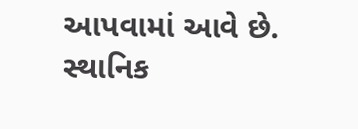આપવામાં આવે છે. સ્થાનિક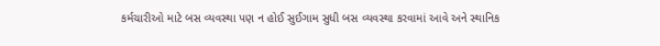કર્મચારીઓ માટે બસ વ્યવસ્થા પણ ન હોઈ સુઈગામ સુધી બસ વ્યવસ્થા કરવામાં આવે અને સ્થાનિક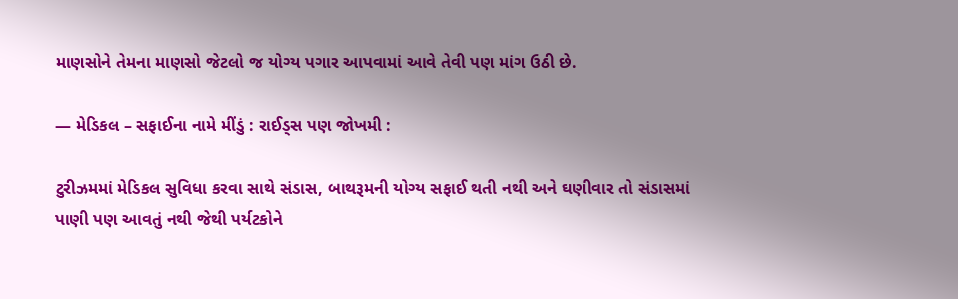માણસોને તેમના માણસો જેટલો જ યોગ્ય પગાર આપવામાં આવે તેવી પણ માંગ ઉઠી છે.

— મેડિકલ – સફાઈના નામે મીંડું : રાઈડ્સ પણ જોખમી :

ટુરીઝમમાં મેડિકલ સુવિધા કરવા સાથે સંડાસ, બાથરૂમની યોગ્ય સફાઈ થતી નથી અને ઘણીવાર તો સંડાસમાં પાણી પણ આવતું નથી જેથી પર્યટકોને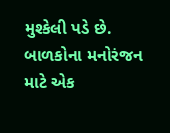મુશ્કેલી પડે છે.  બાળકોના મનોરંજન માટે એક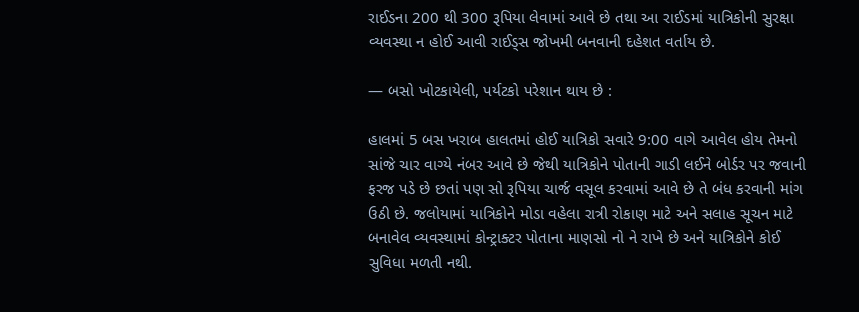રાઈડના 200 થી 300 રૂપિયા લેવામાં આવે છે તથા આ રાઈડમાં યાત્રિકોની સુરક્ષા વ્યવસ્થા ન હોઈ આવી રાઈડ્સ જોખમી બનવાની દહેશત વર્તાય છે.

— બસો ખોટકાયેલી, પર્યટકો પરેશાન થાય છે :

હાલમાં 5 બસ ખરાબ હાલતમાં હોઈ યાત્રિકો સવારે 9:00 વાગે આવેલ હોય તેમનો સાંજે ચાર વાગ્યે નંબર આવે છે જેથી યાત્રિકોને પોતાની ગાડી લઈને બોર્ડર પર જવાની ફરજ પડે છે છતાં પણ સો રૂપિયા ચાર્જ વસૂલ કરવામાં આવે છે તે બંધ કરવાની માંગ ઉઠી છે. જલોયામાં યાત્રિકોને મોડા વહેલા રાત્રી રોકાણ માટે અને સલાહ સૂચન માટે બનાવેલ વ્યવસ્થામાં કોન્ટ્રાક્ટર પોતાના માણસો નો ને રાખે છે અને યાત્રિકોને કોઈ સુવિધા મળતી નથી.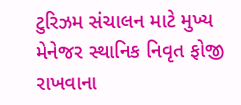ટુરિઝમ સંચાલન માટે મુખ્ય મેનેજર સ્થાનિક નિવૃત ફોજી રાખવાના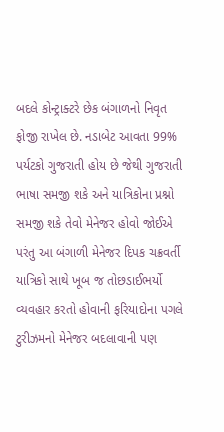બદલે કોન્ટ્રાક્ટરે છેક બંગાળનો નિવૃત ફોજી રાખેલ છે. નડાબેટ આવતા 99% પર્યટકો ગુજરાતી હોય છે જેથી ગુજરાતી ભાષા સમજી શકે અને યાત્રિકોના પ્રશ્નો સમજી શકે તેવો મેનેજર હોવો જોઈએ પરંતુ આ બંગાળી મેનેજર દિપક ચક્રવર્તી યાત્રિકો સાથે ખૂબ જ તોછડાઈભર્યો વ્યવહાર કરતો હોવાની ફરિયાદોના પગલે ટુરીઝમનો મેનેજર બદલાવાની પણ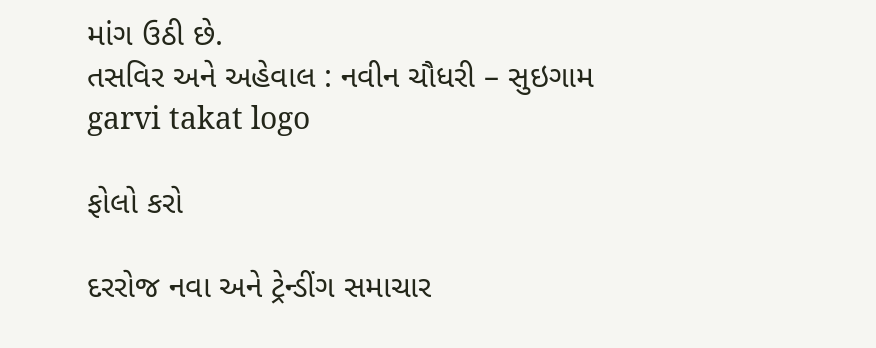માંગ ઉઠી છે.
તસવિર અને અહેવાલ : નવીન ચૌધરી – સુઇગામ
garvi takat logo

ફોલો કરો

દરરોજ નવા અને ટ્રેન્ડીંગ સમાચાર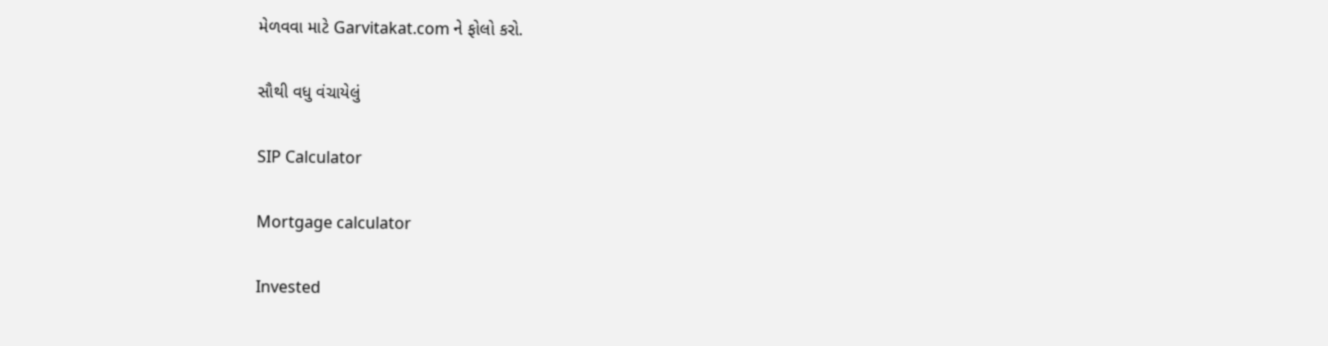મેળવવા માટે Garvitakat.com ને ફોલો કરો.

સૌથી વધુ વંચાયેલું

SIP Calculator

Mortgage calculator

Invested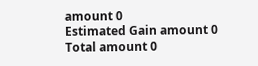amount 0
Estimated Gain amount 0
Total amount 0